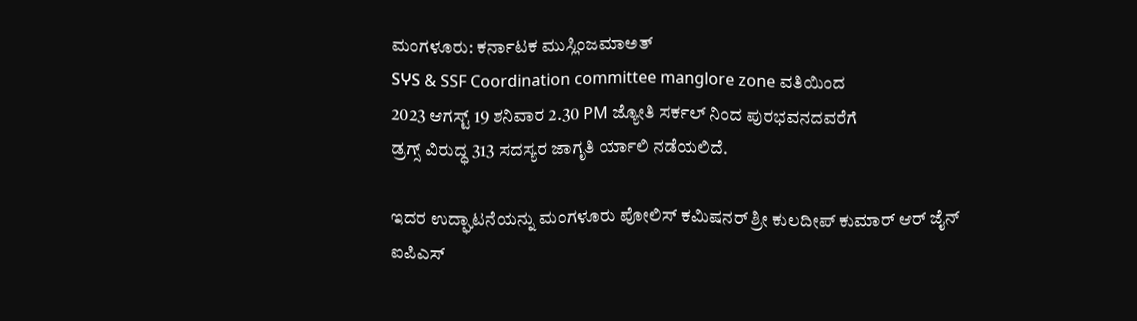ಮಂಗಳೂರು: ಕರ್ನಾಟಕ ಮುಸ್ಲಿಂಜಮಾಅತ್
SჄS & SSF Coordination committee manglore zone ವತಿಯಿಂದ
2023 ಆಗಸ್ಟ್ 19 ಶನಿವಾರ 2.30 PM ಜ್ಯೋತಿ ಸರ್ಕಲ್ ನಿಂದ ಪುರಭವನದವರೆಗೆ
ಡ್ರಗ್ಸ್ ವಿರುದ್ಧ 313 ಸದಸ್ಯರ ಜಾಗೃತಿ ರ್ಯಾಲಿ ನಡೆಯಲಿದೆ.

ಇದರ ಉದ್ಘಾಟನೆಯನ್ನು ಮಂಗಳೂರು ಪೋಲಿಸ್ ಕಮಿಷನರ್ ಶ್ರೀ ಕುಲದೀಪ್ ಕುಮಾರ್ ಆರ್ ಜೈನ್ ಐಪಿಎಸ್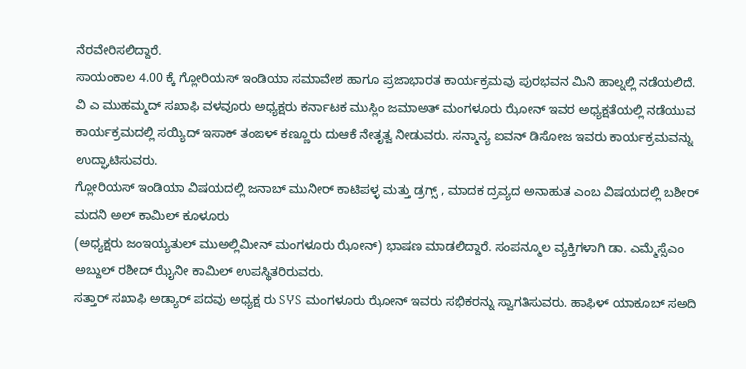ನೆರವೇರಿಸಲಿದ್ದಾರೆ.
ಸಾಯಂಕಾಲ 4.00 ಕ್ಕೆ ಗ್ಲೋರಿಯಸ್ ಇಂಡಿಯಾ ಸಮಾವೇಶ ಹಾಗೂ ಪ್ರಜಾಭಾರತ ಕಾರ್ಯಕ್ರಮವು ಪುರಭವನ ಮಿನಿ ಹಾಲ್ನಲ್ಲಿ ನಡೆಯಲಿದೆ.
ವಿ ಎ ಮುಹಮ್ಮದ್ ಸಖಾಫಿ ವಳವೂರು ಅಧ್ಯಕ್ಷರು ಕರ್ನಾಟಕ ಮುಸ್ಲಿಂ ಜಮಾಅತ್ ಮಂಗಳೂರು ಝೋನ್ ಇವರ ಅಧ್ಯಕ್ಷತೆಯಲ್ಲಿ ನಡೆಯುವ ಕಾರ್ಯಕ್ರಮದಲ್ಲಿ ಸಯ್ಯಿದ್ ಇಸಾಕ್ ತಂಙಳ್ ಕಣ್ಣೂರು ದುಆಕೆ ನೇತೃತ್ವ ನೀಡುವರು. ಸನ್ಮಾನ್ಯ ಐವನ್ ಡಿಸೋಜ ಇವರು ಕಾರ್ಯಕ್ರಮವನ್ನು ಉದ್ಘಾಟಿಸುವರು.
ಗ್ಲೋರಿಯಸ್ ಇಂಡಿಯಾ ವಿಷಯದಲ್ಲಿ ಜನಾಬ್ ಮುನೀರ್ ಕಾಟಿಪಳ್ಳ ಮತ್ತು ಡ್ರಗ್ಸ್ , ಮಾದಕ ದ್ರವ್ಯದ ಅನಾಹುತ ಎಂಬ ವಿಷಯದಲ್ಲಿ ಬಶೀರ್ ಮದನಿ ಅಲ್ ಕಾಮಿಲ್ ಕೂಳೂರು
(ಅಧ್ಯಕ್ಷರು ಜಂಇಯ್ಯತುಲ್ ಮುಅಲ್ಲಿಮೀನ್ ಮಂಗಳೂರು ಝೋನ್) ಭಾಷಣ ಮಾಡಲಿದ್ದಾರೆ. ಸಂಪನ್ಮೂಲ ವ್ಯಕ್ತಿಗಳಾಗಿ ಡಾ. ಎಮ್ಮೆಸ್ಸೆಎಂ ಅಬ್ದುಲ್ ರಶೀದ್ ಝೈನೀ ಕಾಮಿಲ್ ಉಪಸ್ಥಿತರಿರುವರು.
ಸತ್ತಾರ್ ಸಖಾಫಿ ಅಡ್ಯಾರ್ ಪದವು ಅಧ್ಯಕ್ಷ ರು SჄS ಮಂಗಳೂರು ಝೋನ್ ಇವರು ಸಭಿಕರನ್ನು ಸ್ವಾಗತಿಸುವರು. ಹಾಫಿಳ್ ಯಾಕೂಬ್ ಸಅದಿ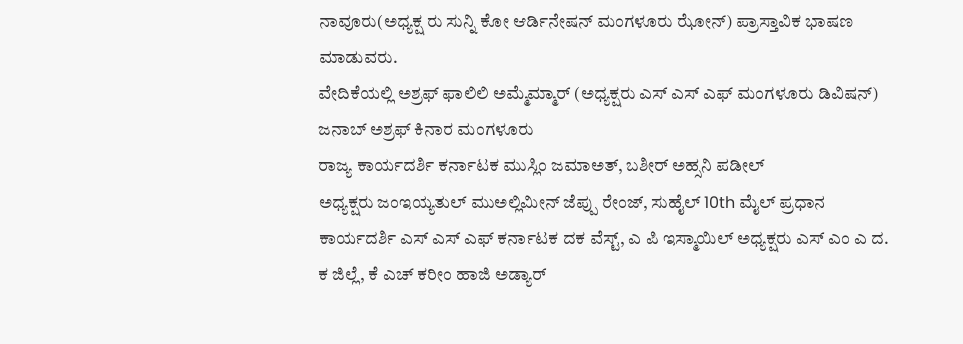ನಾವೂರು(ಅಧ್ಯಕ್ಷ ರು ಸುನ್ನಿ ಕೋ ಆರ್ಡಿನೇಷನ್ ಮಂಗಳೂರು ಝೋನ್) ಪ್ರಾಸ್ತಾವಿಕ ಭಾಷಣ ಮಾಡುವರು.
ವೇದಿಕೆಯಲ್ಲಿ ಅಶ್ರಫ್ ಫಾಲಿಲಿ ಅಮ್ಮೆಮ್ಮಾರ್ (ಅಧ್ಯಕ್ಷರು ಎಸ್ ಎಸ್ ಎಫ್ ಮಂಗಳೂರು ಡಿವಿಷನ್) ಜನಾಬ್ ಅಶ್ರಫ್ ಕಿನಾರ ಮಂಗಳೂರು
ರಾಜ್ಯ ಕಾರ್ಯದರ್ಶಿ ಕರ್ನಾಟಕ ಮುಸ್ಲಿಂ ಜಮಾಅತ್, ಬಶೀರ್ ಅಹ್ಸನಿ ಪಡೀಲ್
ಅಧ್ಯಕ್ಷರು ಜಂಇಯ್ಯತುಲ್ ಮುಅಲ್ಲಿಮೀನ್ ಜೆಪ್ಪು ರೇಂಜ್, ಸುಹೈಲ್ 10th ಮೈಲ್ ಪ್ರಧಾನ ಕಾರ್ಯದರ್ಶಿ ಎಸ್ ಎಸ್ ಎಫ್ ಕರ್ನಾಟಕ ದಕ ವೆಸ್ಟ್, ಎ ಪಿ ಇಸ್ಮಾಯಿಲ್ ಅಧ್ಯಕ್ಷರು ಎಸ್ ಎಂ ಎ ದ. ಕ ಜಿಲ್ಲೆ, ಕೆ ಎಚ್ ಕರೀಂ ಹಾಜಿ ಅಡ್ಯಾರ್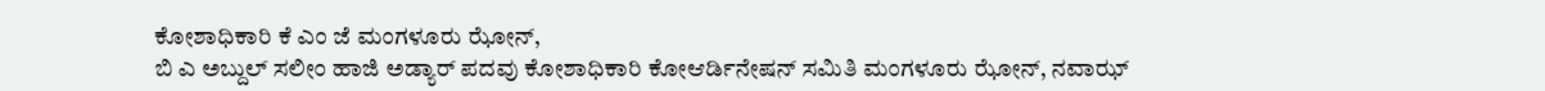ಕೋಶಾಧಿಕಾರಿ ಕೆ ಎಂ ಜೆ ಮಂಗಳೂರು ಝೋನ್,
ಬಿ ಎ ಅಬ್ದುಲ್ ಸಲೀಂ ಹಾಜಿ ಅಡ್ಯಾರ್ ಪದವು ಕೋಶಾಧಿಕಾರಿ ಕೋಆರ್ಡಿನೇಷನ್ ಸಮಿತಿ ಮಂಗಳೂರು ಝೋನ್, ನವಾಝ್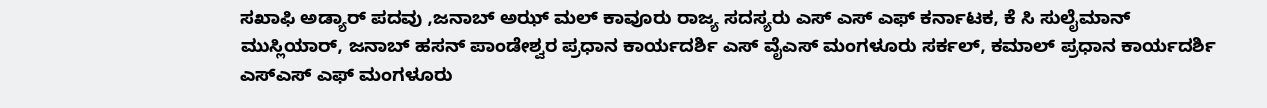ಸಖಾಫಿ ಅಡ್ಯಾರ್ ಪದವು ,ಜನಾಬ್ ಅಝ್ ಮಲ್ ಕಾವೂರು ರಾಜ್ಯ ಸದಸ್ಯರು ಎಸ್ ಎಸ್ ಎಫ್ ಕರ್ನಾಟಕ, ಕೆ ಸಿ ಸುಲೈಮಾನ್ ಮುಸ್ಲಿಯಾರ್, ಜನಾಬ್ ಹಸನ್ ಪಾಂಡೇಶ್ವರ ಪ್ರಧಾನ ಕಾರ್ಯದರ್ಶಿ ಎಸ್ ವೈಎಸ್ ಮಂಗಳೂರು ಸರ್ಕಲ್, ಕಮಾಲ್ ಪ್ರಧಾನ ಕಾರ್ಯದರ್ಶಿ ಎಸ್ಎಸ್ ಎಫ್ ಮಂಗಳೂರು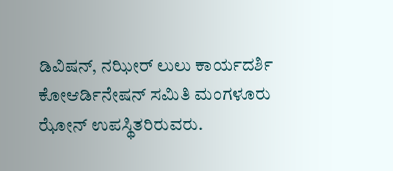ಡಿವಿಷನ್, ನಝೀರ್ ಲುಲು ಕಾರ್ಯದರ್ಶಿ ಕೋಆರ್ಡಿನೇಷನ್ ಸಮಿತಿ ಮಂಗಳೂರು ಝೋನ್ ಉಪಸ್ಥಿತರಿರುವರು.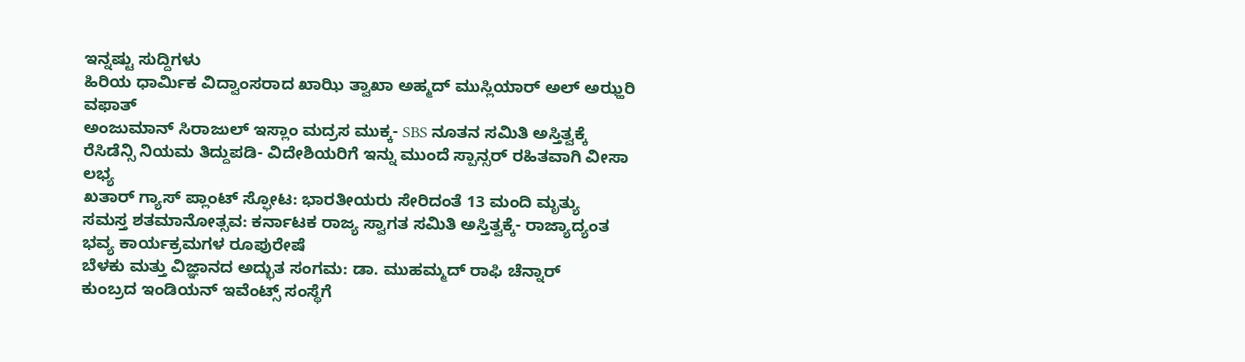ಇನ್ನಷ್ಟು ಸುದ್ದಿಗಳು
ಹಿರಿಯ ಧಾರ್ಮಿಕ ವಿದ್ವಾಂಸರಾದ ಖಾಝಿ ತ್ವಾಖಾ ಅಹ್ಮದ್ ಮುಸ್ಲಿಯಾರ್ ಅಲ್ ಅಝ್ಹರಿ ವಫಾತ್
ಅಂಜುಮಾನ್ ಸಿರಾಜುಲ್ ಇಸ್ಲಾಂ ಮದ್ರಸ ಮುಕ್ಕ- SBS ನೂತನ ಸಮಿತಿ ಅಸ್ತಿತ್ವಕ್ಕೆ
ರೆಸಿಡೆನ್ಸಿ ನಿಯಮ ತಿದ್ದುಪಡಿ- ವಿದೇಶಿಯರಿಗೆ ಇನ್ನು ಮುಂದೆ ಸ್ಪಾನ್ಸರ್ ರಹಿತವಾಗಿ ವೀಸಾ ಲಭ್ಯ
ಖತಾರ್ ಗ್ಯಾಸ್ ಪ್ಲಾಂಟ್ ಸ್ಫೋಟ: ಭಾರತೀಯರು ಸೇರಿದಂತೆ 13 ಮಂದಿ ಮೃತ್ಯು
ಸಮಸ್ತ ಶತಮಾನೋತ್ಸವ: ಕರ್ನಾಟಕ ರಾಜ್ಯ ಸ್ವಾಗತ ಸಮಿತಿ ಅಸ್ತಿತ್ವಕ್ಕೆ- ರಾಜ್ಯಾದ್ಯಂತ ಭವ್ಯ ಕಾರ್ಯಕ್ರಮಗಳ ರೂಪುರೇಷೆ
ಬೆಳಕು ಮತ್ತು ವಿಜ್ಞಾನದ ಅದ್ಭುತ ಸಂಗಮ: ಡಾ. ಮುಹಮ್ಮದ್ ರಾಫಿ ಚೆನ್ನಾರ್
ಕುಂಬ್ರದ ಇಂಡಿಯನ್ ಇವೆಂಟ್ಸ್ ಸಂಸ್ಥೆಗೆ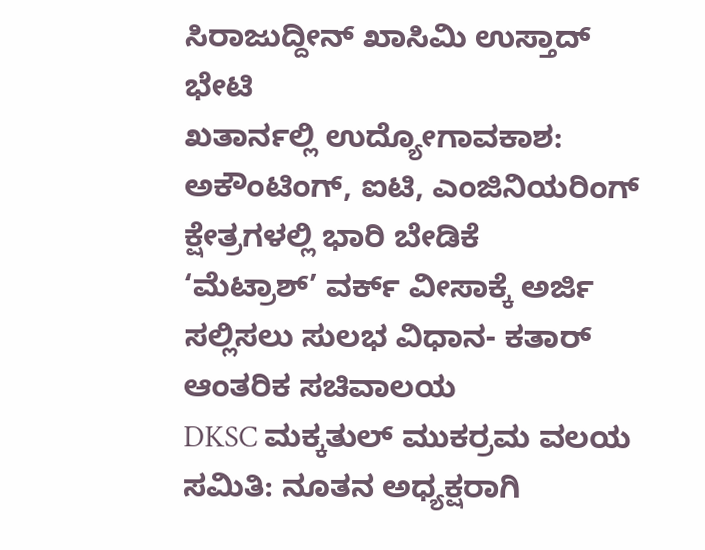ಸಿರಾಜುದ್ದೀನ್ ಖಾಸಿಮಿ ಉಸ್ತಾದ್ ಭೇಟಿ
ಖತಾರ್ನಲ್ಲಿ ಉದ್ಯೋಗಾವಕಾಶ: ಅಕೌಂಟಿಂಗ್, ಐಟಿ, ಎಂಜಿನಿಯರಿಂಗ್ ಕ್ಷೇತ್ರಗಳಲ್ಲಿ ಭಾರಿ ಬೇಡಿಕೆ
‘ಮೆಟ್ರಾಶ್’ ವರ್ಕ್ ವೀಸಾಕ್ಕೆ ಅರ್ಜಿ ಸಲ್ಲಿಸಲು ಸುಲಭ ವಿಧಾನ- ಕತಾರ್ ಆಂತರಿಕ ಸಚಿವಾಲಯ
DKSC ಮಕ್ಕತುಲ್ ಮುಕರ್ರಮ ವಲಯ ಸಮಿತಿ: ನೂತನ ಅಧ್ಯಕ್ಷರಾಗಿ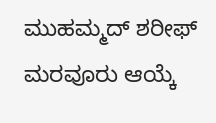ಮುಹಮ್ಮದ್ ಶರೀಫ್ ಮರವೂರು ಆಯ್ಕೆ